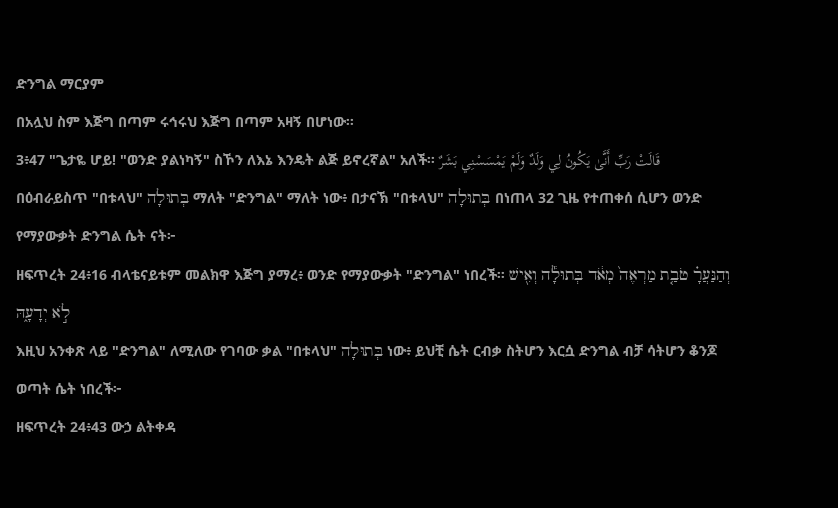ድንግል ማርያም
በአሏህ ስም እጅግ በጣም ሩኅሩህ እጅግ በጣም አዛኝ በሆነው፡፡
3፥47 "ጌታዬ ሆይ! "ወንድ ያልነካኝ" ስኾን ለእኔ እንዴት ልጅ ይኖረኛል" አለች፡፡ قَالَتْ رَبِّ أَنَّىٰ يَكُونُ لِي وَلَدٌ وَلَمْ يَمْسَسْنِي بَشَرٌ
በዕብራይስጥ "በቱላህ" בְּתוּלָה ማለት "ድንግል" ማለት ነው፥ በታናኽ "በቱላህ" בְּתוּלָה በነጠላ 32 ጊዜ የተጠቀሰ ሲሆን ወንድ የማያውቃት ድንግል ሴት ናት፦
ዘፍጥረት 24፥16 ብላቴናይቱም መልክዋ እጅግ ያማረ፥ ወንድ የማያውቃት "ድንግል" ነበረች። וְהַנַּעֲרָ֗ טֹבַ֤ת מַרְאֶה֙ מְאֹ֔ד בְּתוּלָ֕ה וְאִ֖ישׁ לֹ֣א יְדָעָ֑הּ
እዚህ አንቀጽ ላይ "ድንግል" ለሚለው የገባው ቃል "በቱላህ" בְּתוּלָה ነው፥ ይህቺ ሴት ርብቃ ስትሆን እርሷ ድንግል ብቻ ሳትሆን ቆንጆ ወጣት ሴት ነበረች፦
ዘፍጥረት 24፥43 ውኃ ልትቀዳ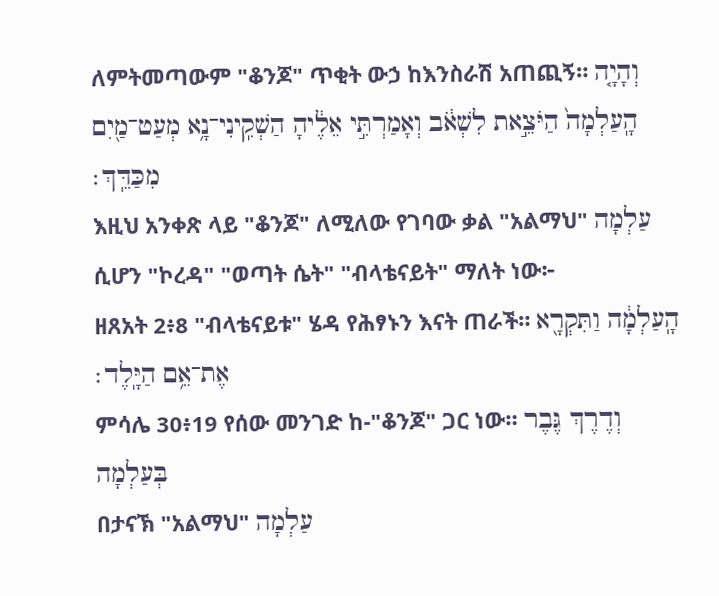ለምትመጣውም "ቆንጆ" ጥቂት ውኃ ከእንስራሽ አጠጪኝ። וְהָיָ֤ה הָֽעַלְמָה֙ הַיֹּצֵ֣את לִשְׁאֹ֔ב וְאָמַרְתִּ֣י אֵלֶ֔יהָ הַשְׁקִֽינִי־נָ֥א מְעַט־מַ֖יִם מִכַּדֵּֽךְ׃
እዚህ አንቀጽ ላይ "ቆንጆ" ለሚለው የገባው ቃል "አልማህ" עַלְמָה ሲሆን "ኮረዳ" "ወጣት ሴት" "ብላቴናይት" ማለት ነው፦
ዘጸአት 2፥8 "ብላቴናይቱ" ሄዳ የሕፃኑን እናት ጠራች። הָֽעַלְמָ֔ה וַתִּקְרָ֖א אֶת־אֵ֥ם הַיָּֽלֶד׃
ምሳሌ 30፥19 የሰው መንገድ ከ-"ቆንጆ" ጋር ነው። וְדֶרֶךְ גֶּבֶר בְּעַלְמָה
በታናኽ "አልማህ" עַלְמָה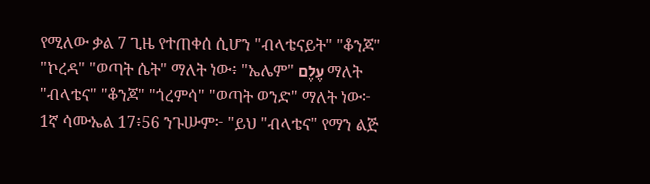የሚለው ቃል 7 ጊዜ የተጠቀሰ ሲሆን "ብላቴናይት" "ቆንጆ" "ኮረዳ" "ወጣት ሴት" ማለት ነው፥ "ኤሌም" עֶלֶם ማለት "ብላቴና" "ቆንጆ" "ጎረምሳ" "ወጣት ወንድ" ማለት ነው፦
1ኛ ሳሙኤል 17፥56 ንጉሡም፦ "ይህ "ብላቴና" የማን ልጅ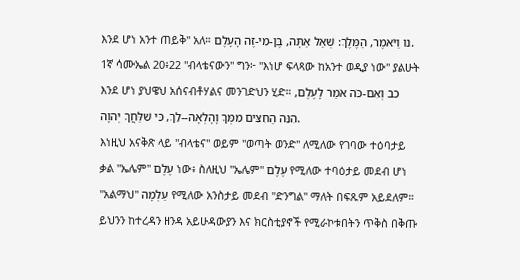እንደ ሆነ አንተ ጠይቅ" አለ። נו וַיֹּאמֶר, הַמֶּלֶךְ: שְׁאַל אַתָּה, בֶּן-מִי-זֶה הָעָלֶם.
1ኛ ሳሙኤል 20፥22 "ብላቴናውን" ግን፦ "እነሆ ፍላጻው ከአንተ ወዲያ ነው" ያልሁት እንደ ሆነ ያህዌህ አሰናብቶሃልና መንገድህን ሂድ። כב וְאִם-כֹּה אֹמַר לָעֶלֶם, הִנֵּה הַחִצִּים מִמְּךָ וָהָלְאָה--לֵךְ, כִּי שִׁלַּחֲךָ יְהוָה.
እነዚህ አናቅጽ ላይ "ብላቴና" ወይም "ወጣት ወንድ" ለሚለው የገባው ተዕባታይ ቃል "ኤሌም" עֶלֶם ነው፥ ስለዚህ "ኤሌም" עֶלֶם የሚለው ተባዕታይ መደብ ሆነ "አልማህ" עַלְמָה የሚለው አንስታይ መደብ "ድንግል" ማለት በፍጹም አይደለም። ይህንን ከተረዳን ዘንዳ አይሁዳውያን እና ክርስቲያኖች የሚራኮቱበትን ጥቅስ በቅጡ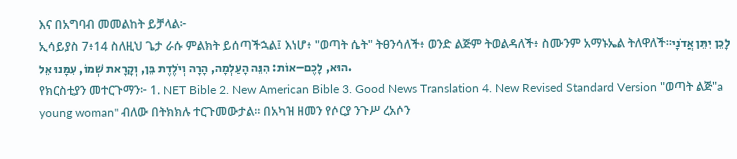እና በአግባብ መመልከት ይቻላል፦
ኢሳይያስ 7፥14 ስለዚህ ጌታ ራሱ ምልክት ይሰጣችኋል፤ እነሆ፥ "ወጣት ሴት" ትፀንሳለች፥ ወንድ ልጅም ትወልዳለች፥ ስሙንም አማኑኤል ትለዋለች።לָכֵן יִתֵּן אֲדֹנָי הוּא, לָכֶם–אוֹת: הִנֵּה הָעַלְמָה, הָרָה וְיֹלֶדֶת בֵּן, וְקָרָאת שְׁמוֹ, עִמָּנוּ אֵל.
የክርስቲያን መተርጉማን፦ 1. NET Bible 2. New American Bible 3. Good News Translation 4. New Revised Standard Version "ወጣት ልጅ"a young woman" ብለው በትክክሉ ተርጉመውታል። በአካዝ ዘመን የሶርያ ንጉሥ ረአሶን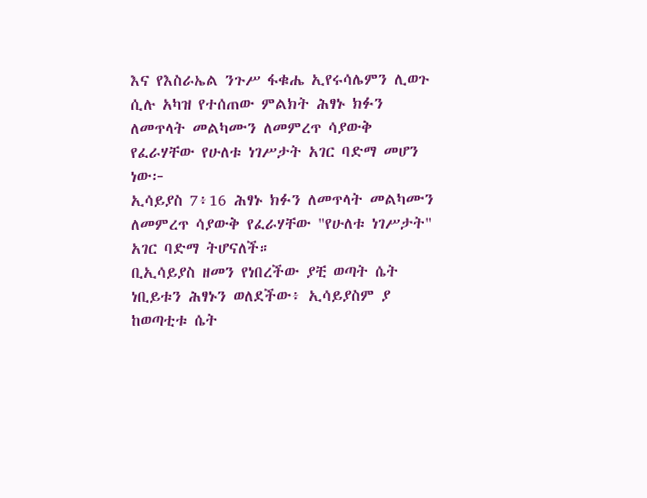እና የእስራኤል ንጉሥ ፋቁሔ ኢየሩሳሌምን ሊወጉ ሲሉ አካዝ የተሰጠው ምልክት ሕፃኑ ክፉን ለመጥላት መልካሙን ለመምረጥ ሳያውቅ የፈራሃቸው የሁለቱ ነገሥታት አገር ባድማ መሆን ነው፦
ኢሳይያስ 7፥16 ሕፃኑ ክፉን ለመጥላት መልካሙን ለመምረጥ ሳያውቅ የፈራሃቸው "የሁለቱ ነገሥታት" አገር ባድማ ትሆናለች።
ቢኢሳይያስ ዘመን የነበረችው ያቺ ወጣት ሴት ነቢይቱን ሕፃኑን ወለደችው፥ ኢሳይያስም ያ ከወጣቲቱ ሴት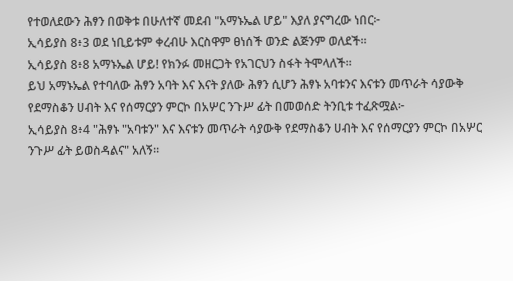የተወለደውን ሕፃን በወቅቱ በሁለተኛ መደብ "አማኑኤል ሆይ" እያለ ያናግረው ነበር፦
ኢሳይያስ 8፥3 ወደ ነቢይቱም ቀረብሁ እርስዋም ፀነሰች ወንድ ልጅንም ወለደች።
ኢሳይያስ 8፥8 አማኑኤል ሆይ! የክንፉ መዘርጋት የአገርህን ስፋት ትሞላለች።
ይህ አማኑኤል የተባለው ሕፃን አባት እና እናት ያለው ሕፃን ሲሆን ሕፃኑ አባቱንና እናቱን መጥራት ሳያውቅ የደማስቆን ሀብት እና የሰማርያን ምርኮ በአሦር ንጉሥ ፊት በመወሰድ ትንቢቱ ተፈጽሟል፦
ኢሳይያስ 8፥4 "ሕፃኑ "አባቱን" እና እናቱን መጥራት ሳያውቅ የደማስቆን ሀብት እና የሰማርያን ምርኮ በአሦር ንጉሥ ፊት ይወስዳልና" አለኝ።